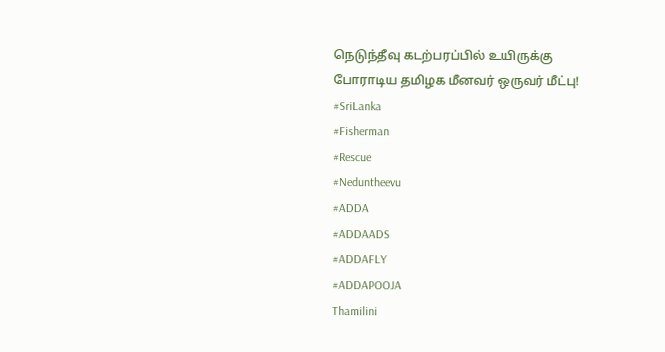நெடுந்தீவு கடற்பரப்பில் உயிருக்கு போராடிய தமிழக மீனவர் ஒருவர் மீட்பு!
#SriLanka
#Fisherman
#Rescue
#Neduntheevu
#ADDA
#ADDAADS
#ADDAFLY
#ADDAPOOJA
Thamilini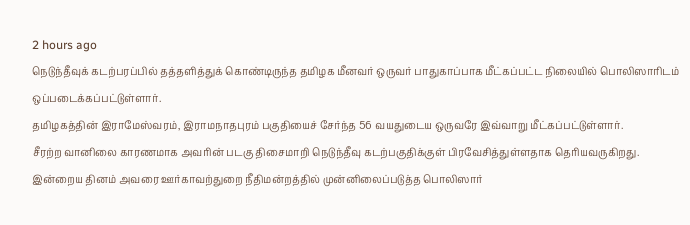2 hours ago
நெடுந்தீவுக் கடற்பரப்பில் தத்தளித்துக் கொண்டிருந்த தமிழக மீனவர் ஒருவர் பாதுகாப்பாக மீட்கப்பட்ட நிலையில் பொலிஸாரிடம் ஒப்படைக்கப்பட்டுள்ளார்.
தமிழகத்தின் இராமேஸ்வரம், இராமநாதபுரம் பகுதியைச் சேர்ந்த 56 வயதுடைய ஒருவரே இவ்வாறு மீட்கப்பட்டுள்ளார்.
சீரற்ற வானிலை காரணமாக அவரின் படகு திசைமாறி நெடுந்தீவு கடற்பகுதிக்குள் பிரவேசித்துள்ளதாக தெரியவருகிறது.
இன்றைய தினம் அவரை ஊர்காவற்துறை நீதிமன்றத்தில் முன்னிலைப்படுத்த பொலிஸார்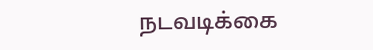நடவடிக்கை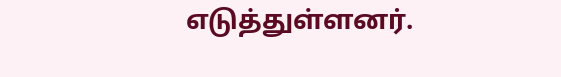எடுத்துள்ளனர்.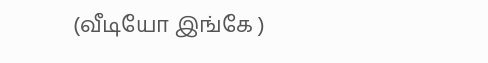(வீடியோ இங்கே )